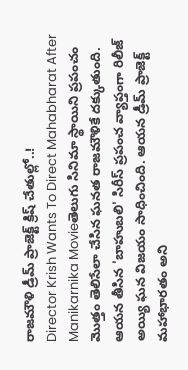రాజమౌళి డ్రీమ్ ప్రాజెక్ట్ క్రిష్ చేతుల్లో..!
Director Krish Wants To Direct Mahabharat After Manikarnika Movieతెలుగు సినిమా స్థాయిని ప్రపంచం మొత్తం తెలిసేలా చేసిన ఘనత రాజమౌళికే దక్కుతుంది. ఆయన తీసిన 'బాహుబలి' సిరీస్ ప్రపంచ వ్యాప్తంగా రిలీజ్ అయ్యి ఘన విజయం సాధించింది. ఆయన డ్రీమ్ ప్రాజెక్ట్ మహాభారతం అని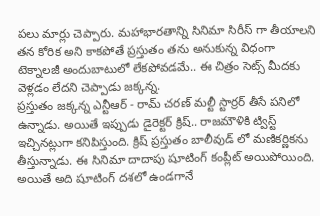పలు మార్లు చెప్పారు. మహాభారతాన్ని సినిమా సిరీస్ గా తీయాలని తన కోరిక అని కాకపోతే ప్రస్తుతం తను అనుకున్న విధంగా టెక్నాలజీ అందుబాటులో లేకపోవడమే.. ఈ చిత్రం సెట్స్ మీదకు వెళ్లడం లేదని చెప్పాడు జక్కన్న.
ప్రస్తుతం జక్కన్న ఎన్టీఆర్ - రామ్ చరణ్ మల్టీ స్టార్రర్ తీసే పనిలో ఉన్నాడు. అయితే ఇప్పుడు డైరెక్టర్ క్రిష్.. రాజమౌళికి ట్విస్ట్ ఇచ్చినట్లుగా కనిపిస్తుంది. క్రిష్ ప్రస్తుతం బాలీవుడ్ లో మణికర్ణికను తీస్తున్నాడు. ఈ సినిమా దాదాపు షూటింగ్ కంప్లీట్ అయిపోయింది. అయితే అది షూటింగ్ దశలో ఉండగానే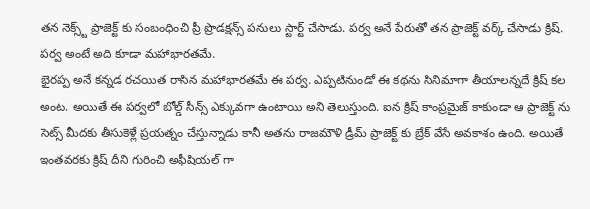తన నెక్స్ట్ ప్రాజెక్ట్ కు సంబంధించి ప్రీ ప్రొడక్షన్స్ పనులు స్టార్ట్ చేసాడు. పర్వ అనే పేరుతో తన ప్రాజెక్ట్ వర్క్ చేసాడు క్రిష్. పర్వ అంటే అది కూడా మహాభారతమే.
భైరప్ప అనే కన్నడ రచయిత రాసిన మహాభారతమే ఈ పర్వ. ఎప్పటినుండో ఈ కథను సినిమాగా తీయాలన్నదే క్రిష్ కల అంట. అయితే ఈ పర్వలో బోల్డ్ సీన్స్ ఎక్కువగా ఉంటాయి అని తెలుస్తుంది. ఐన క్రిష్ కాంప్రమైజ్ కాకుండా ఆ ప్రాజెక్ట్ ను సెట్స్ మీదకు తీసుకెళ్లే ప్రయత్నం చేస్తున్నాడు కానీ అతను రాజమౌళి డ్రీమ్ ప్రాజెక్ట్ కు బ్రేక్ వేసే అవకాశం ఉంది. అయితే ఇంతవరకు క్రిష్ దీని గురించి అఫీషియల్ గా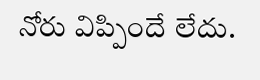నోరు విప్పిందే లేదు.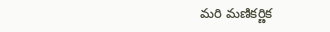మరి మణికర్ణిక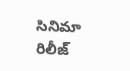సినిమా రిలీజ్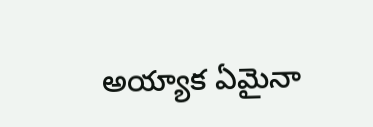అయ్యాక ఏమైనా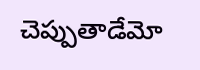చెప్పుతాడేమో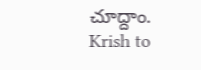చూద్దాం.
Krish to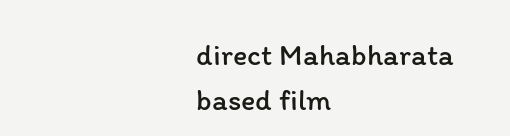direct Mahabharata based film